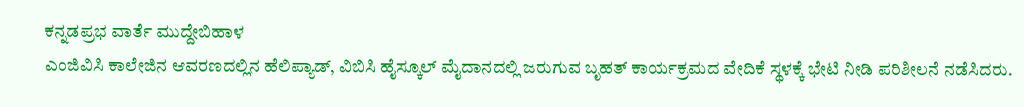ಕನ್ನಡಪ್ರಭ ವಾರ್ತೆ ಮುದ್ದೇಬಿಹಾಳ
ಎಂಜಿವಿಸಿ ಕಾಲೇಜಿನ ಆವರಣದಲ್ಲಿನ ಹೆಲಿಪ್ಯಾಡ್, ವಿಬಿಸಿ ಹೈಸ್ಕೂಲ್ ಮೈದಾನದಲ್ಲಿ ಜರುಗುವ ಬೃಹತ್ ಕಾರ್ಯಕ್ರಮದ ವೇದಿಕೆ ಸ್ಥಳಕ್ಕೆ ಭೇಟಿ ನೀಡಿ ಪರಿಶೀಲನೆ ನಡೆಸಿದರು.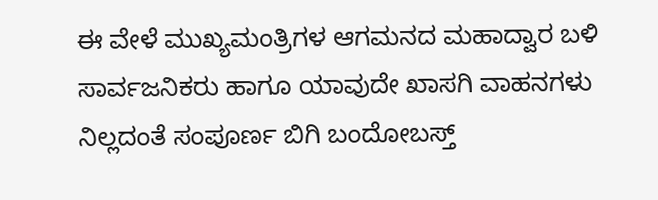ಈ ವೇಳೆ ಮುಖ್ಯಮಂತ್ರಿಗಳ ಆಗಮನದ ಮಹಾದ್ವಾರ ಬಳಿ ಸಾರ್ವಜನಿಕರು ಹಾಗೂ ಯಾವುದೇ ಖಾಸಗಿ ವಾಹನಗಳು ನಿಲ್ಲದಂತೆ ಸಂಪೂರ್ಣ ಬಿಗಿ ಬಂದೋಬಸ್ತ್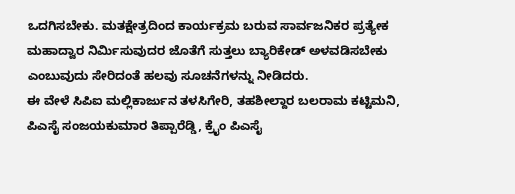ಒದಗಿಸಬೇಕು. ಮತಕ್ಷೇತ್ರದಿಂದ ಕಾರ್ಯಕ್ರಮ ಬರುವ ಸಾರ್ವಜನಿಕರ ಪ್ರತ್ಯೇಕ ಮಹಾದ್ವಾರ ನಿರ್ಮಿಸುವುದರ ಜೊತೆಗೆ ಸುತ್ತಲು ಬ್ಯಾರಿಕೇಡ್ ಅಳವಡಿಸಬೇಕು ಎಂಬುವುದು ಸೇರಿದಂತೆ ಹಲವು ಸೂಚನೆಗಳನ್ನು ನೀಡಿದರು.
ಈ ವೇಳೆ ಸಿಪಿಐ ಮಲ್ಲಿಕಾರ್ಜುನ ತಳಸಿಗೇರಿ, ತಹಶೀಲ್ದಾರ ಬಲರಾಮ ಕಟ್ಟಿಮನಿ, ಪಿಎಸೈ ಸಂಜಯಕುಮಾರ ತಿಪ್ಪಾರೆಡ್ಡಿ, ಕ್ರೈಂ ಪಿಎಸೈ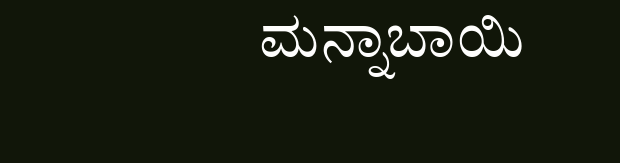ಮನ್ನಾಬಾಯಿ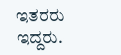ಇತರರು ಇದ್ದರು.